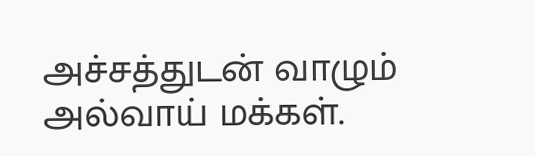அச்சத்துடன் வாழும் அல்வாய் மக்கள்.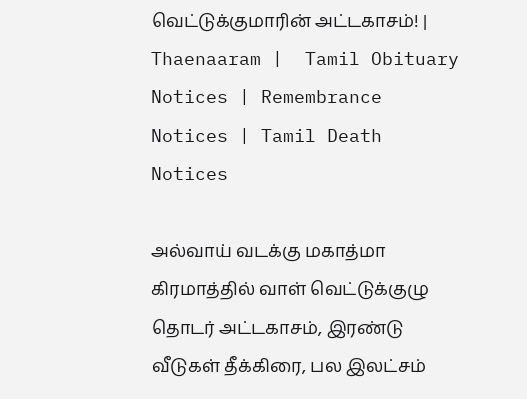வெட்டுக்குமாரின் அட்டகாசம்! | Thaenaaram |  Tamil Obituary Notices | Remembrance Notices | Tamil Death Notices

அல்வாய் வடக்கு மகாத்மா கிரமாத்தில் வாள் வெட்டுக்குழு தொடர் அட்டகாசம், இரண்டு வீடுகள் தீக்கிரை, பல இலட்சம்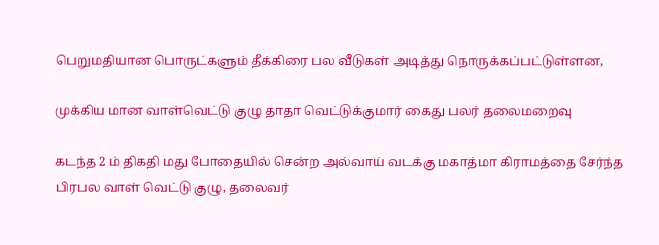பெறுமதியான பொருட்களும் தீக்கிரை பல வீடுகள் அடித்து நொருக்கப்பட்டுள்ளன,

முக்கிய மான வாள்வெட்டு குழு தாதா வெட்டுக்குமார் கைது பலர் தலைமறைவு

கடந்த 2 ம் திகதி மது போதையில் சென்ற அல்வாய் வடக்கு மகாத்மா கிராமத்தை சேர்ந்த பிரபல வாள் வெட்டு குழு, தலைவர்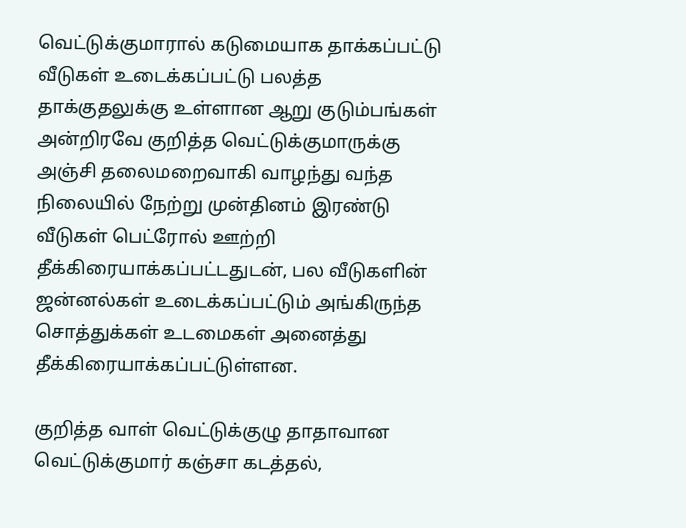வெட்டுக்குமாரால் கடுமையாக தாக்கப்பட்டு வீடுகள் உடைக்கப்பட்டு பலத்த தாக்குதலுக்கு உள்ளான ஆறு குடும்பங்கள் அன்றிரவே குறித்த வெட்டுக்குமாருக்கு அஞ்சி தலைமறைவாகி வாழந்து வந்த நிலையில் நேற்று முன்தினம் இரண்டு வீடுகள் பெட்ரோல் ஊற்றி தீக்கிரையாக்கப்பட்டதுடன், பல வீடுகளின் ஜன்னல்கள் உடைக்கப்பட்டும் அங்கிருந்த சொத்துக்கள் உடமைகள் அனைத்து தீக்கிரையாக்கப்பட்டுள்ளன.

குறித்த வாள் வெட்டுக்குழு தாதாவான வெட்டுக்குமார் கஞ்சா கடத்தல்,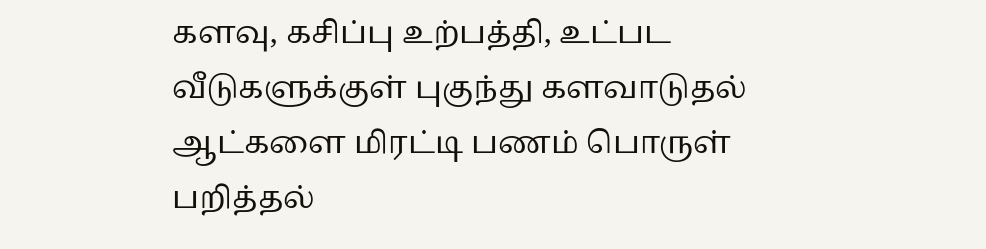களவு, கசிப்பு உற்பத்தி, உட்பட வீடுகளுக்குள் புகுந்து களவாடுதல் ஆட்களை மிரட்டி பணம் பொருள் பறித்தல்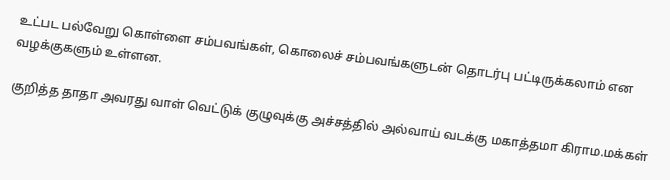உட்பட பல்வேறு கொள்ளை சம்பவங்கள், கொலைச் சம்பவங்களுடன் தொடர்பு பட்டிருக்கலாம் என வழக்குகளும் உள்ளன.

குறித்த தாதா அவரது வாள் வெட்டுக் குழுவுக்கு அச்சத்தில் அல்வாய் வடக்கு மகாத்தமா கிராம.மக்கள்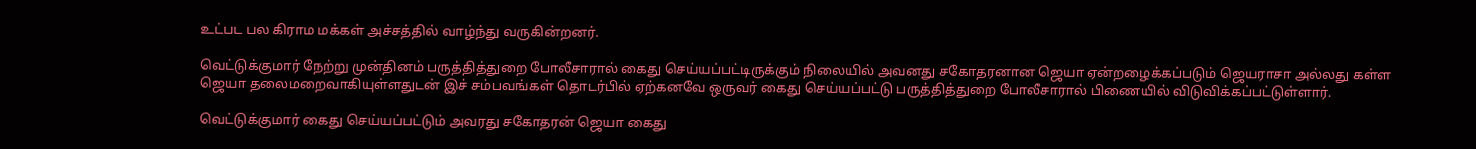உட்பட பல கிராம மக்கள் அச்சத்தில் வாழ்ந்து வருகின்றனர்.

வெட்டுக்குமார் நேற்று முன்தினம் பருத்தித்துறை போலீசாரால் கைது செய்யப்பட்டிருக்கும் நிலையில் அவனது சகோதரனான ஜெயா ஏன்றழைக்கப்படும் ஜெயராசா அல்லது கள்ள ஜெயா தலைமறைவாகியுள்ளதுடன் இச் சம்பவங்கள் தொடர்பில் ஏற்கனவே ஒருவர் கைது செய்யப்பட்டு பருத்தித்துறை போலீசாரால் பிணையில் விடுவிக்கப்பட்டுள்ளார்.

வெட்டுக்குமார் கைது செய்யப்பட்டும் அவரது சகோதரன் ஜெயா கைது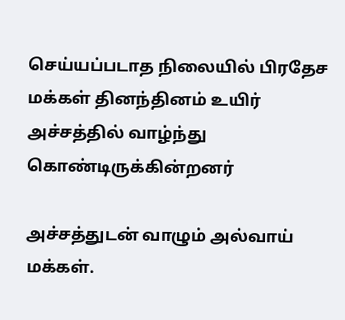செய்யப்படாத நிலையில் பிரதேச மக்கள் தினந்தினம் உயிர் அச்சத்தில் வாழ்ந்து கொண்டிருக்கின்றனர்

அச்சத்துடன் வாழும் அல்வாய் மக்கள்.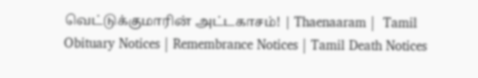வெட்டுக்குமாரின் அட்டகாசம்! | Thaenaaram |  Tamil Obituary Notices | Remembrance Notices | Tamil Death Notices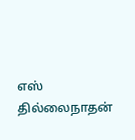எஸ் தில்லைநாதன்